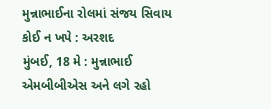મુન્નાભાઈના રોલમાં સંજય સિવાય કોઈ ન ખપે : અરશદ
મુંબઈ, 18 મે : મુન્નાભાઈ એમબીબીએસ અને લગે રહો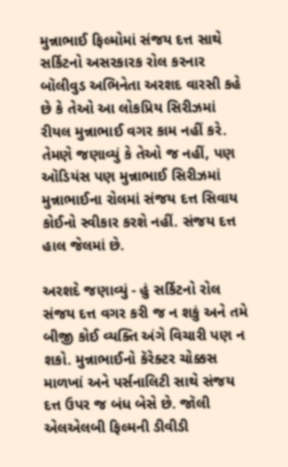મુન્નાભાઈ ફિલ્મોમાં સંજય દત્ત સાથે સર્કિટનો અસરકારક રોલ કરનાર બૉલીવુડ અભિનેતા અરશદ વારસી કહે છે કે તેઓ આ લોકપ્રિય સિરીઝમાં રીયલ મુન્નાભાઈ વગર કામ નહીં કરે. તેમણે જણાવ્યું કે તેઓ જ નહીં, પણ ઑડિયંસ પણ મુન્નાભાઈ સિરીઝમાં મુન્નાભાઈના રોલમાં સંજય દત્ત સિવાય કોઈનો સ્વીકાર કરશે નહીં. સંજય દત્ત હાલ જેલમાં છે.

અરશદે જણાવ્યું - હું સર્કિટનો રોલ સંજય દત્ત વગર કરી જ ન શકું અને તમે બીજી કોઈ વ્યક્તિ અંગે વિચારી પણ ન શકો. મુન્નાભાઈનો કૅરેક્ટર ચોક્કસ માળખાં અને પર્સનાલિટી સાથે સંજય દત્ત ઉપર જ બંધ બેસે છે. જૉલી એલએલબી ફિલ્મની ડીવીડી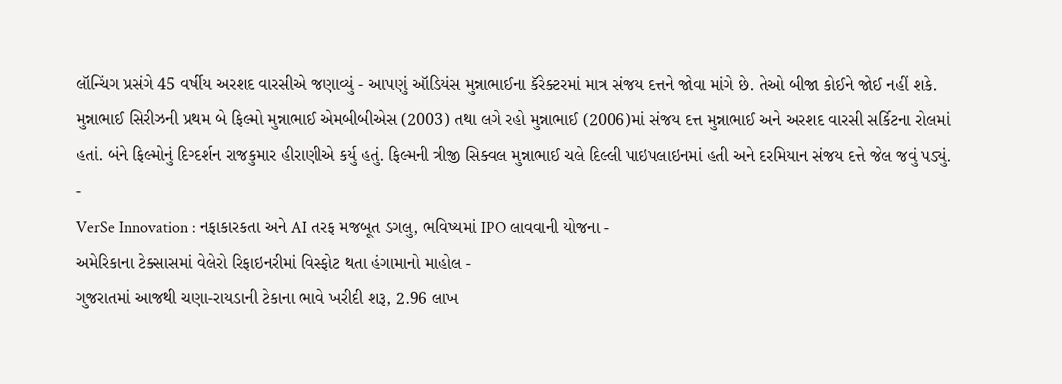લૉન્ચિંગ પ્રસંગે 45 વર્ષીય અરશદ વારસીએ જણાવ્યું - આપણું ઑડિયંસ મુન્નાભાઈના કૅરેક્ટરમાં માત્ર સંજય દત્તને જોવા માંગે છે. તેઓ બીજા કોઈને જોઈ નહીં શકે.
મુન્નાભાઈ સિરીઝની પ્રથમ બે ફિલ્મો મુન્નાભાઈ એમબીબીએસ (2003) તથા લગે રહો મુન્નાભાઈ (2006)માં સંજય દત્ત મુન્નાભાઈ અને અરશદ વારસી સર્કિટના રોલમાં હતાં. બંને ફિલ્મોનું દિગ્દર્શન રાજકુમાર હીરાણીએ કર્યુ હતું. ફિલ્મની ત્રીજી સિક્વલ મુન્નાભાઈ ચલે દિલ્લી પાઇપલાઇનમાં હતી અને દરમિયાન સંજય દત્તે જેલ જવું પડ્યું.
-
VerSe Innovation : નફાકારકતા અને AI તરફ મજબૂત ડગલુ, ભવિષ્યમાં IPO લાવવાની યોજના -
અમેરિકાના ટેક્સાસમાં વેલેરો રિફાઇનરીમાં વિસ્ફોટ થતા હંગામાનો માહોલ -
ગુજરાતમાં આજથી ચણા-રાયડાની ટેકાના ભાવે ખરીદી શરૂ, 2.96 લાખ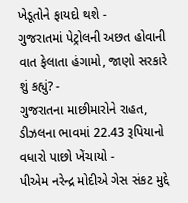ખેડૂતોને ફાયદો થશે -
ગુજરાતમાં પેટ્રોલની અછત હોવાની વાત ફેલાતા હંગામો, જાણો સરકારે શું કહ્યું? -
ગુજરાતના માછીમારોને રાહત, ડીઝલના ભાવમાં 22.43 રૂપિયાનો વધારો પાછો ખેંચાયો -
પીએમ નરેન્દ્ર મોદીએ ગેસ સંકટ મુદ્દે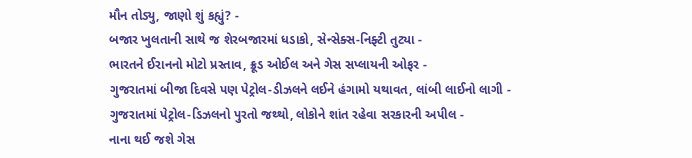મૌન તોડ્યુ, જાણો શું કહ્યું? -
બજાર ખુલતાની સાથે જ શેરબજારમાં ધડાકો, સેન્સેક્સ-નિફ્ટી તુટ્યા -
ભારતને ઈરાનનો મોટો પ્રસ્તાવ, ક્રૂડ ઓઈલ અને ગેસ સપ્લાયની ઓફર -
ગુજરાતમાં બીજા દિવસે પણ પેટ્રોલ-ડીઝલને લઈને હંગામો યથાવત, લાંબી લાઈનો લાગી -
ગુજરાતમાં પેટ્રોલ-ડિઝલનો પુરતો જથ્થો, લોકોને શાંત રહેવા સરકારની અપીલ -
નાના થઈ જશે ગેસ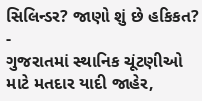સિલિન્ડર? જાણો શું છે હકિકત? -
ગુજરાતમાં સ્થાનિક ચૂંટણીઓ માટે મતદાર યાદી જાહેર,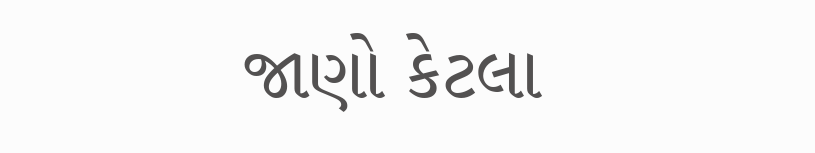જાણો કેટલા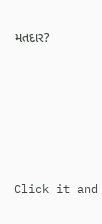મતદાર?






Click it and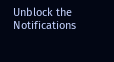Unblock the Notifications